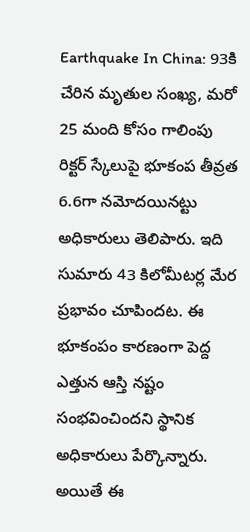Earthquake In China: 93కి చేరిన మృతుల సంఖ్య, మరో 25 మంది కోసం గాలింపు
రిక్టర్ స్కేలుపై భూకంప తీవ్రత 6.6గా నమోదయినట్టు అధికారులు తెలిపారు. ఇది సుమారు 43 కిలోమీటర్ల మేర ప్రభావం చూపిందట. ఈ భూకంపం కారణంగా పెద్ద ఎత్తున ఆస్తి నష్టం సంభవించిందని స్థానిక అధికారులు పేర్కొన్నారు. అయితే ఈ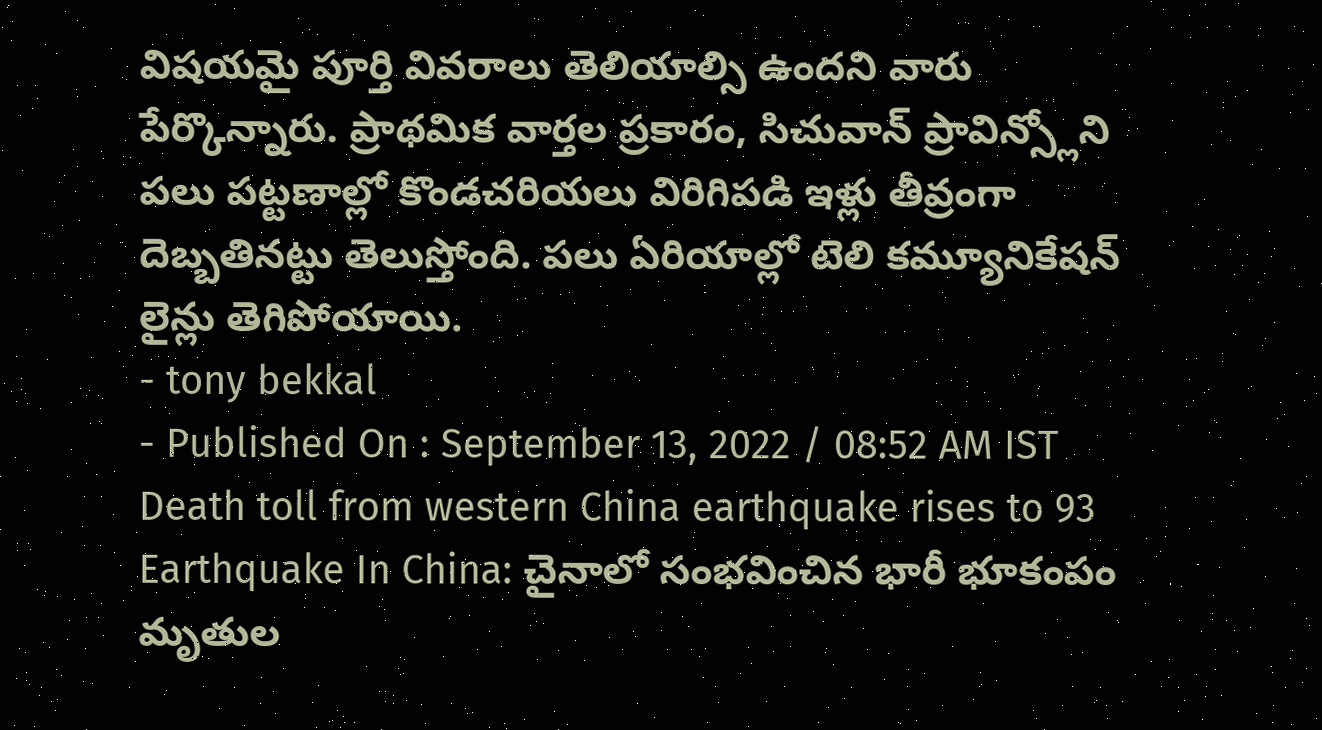విషయమై పూర్తి వివరాలు తెలియాల్సి ఉందని వారు పేర్కొన్నారు. ప్రాథమిక వార్తల ప్రకారం, సిచువాన్ ప్రావిన్స్లోని పలు పట్టణాల్లో కొండచరియలు విరిగిపడి ఇళ్లు తీవ్రంగా దెబ్బతినట్టు తెలుస్తోంది. పలు ఏరియాల్లో టెలి కమ్యూనికేషన్ లైన్లు తెగిపోయాయి.
- tony bekkal
- Published On : September 13, 2022 / 08:52 AM IST
Death toll from western China earthquake rises to 93
Earthquake In China: చైనాలో సంభవించిన భారీ భూకంపం మృతుల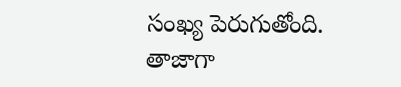సంఖ్య పెరుగుతోంది. తాజాగా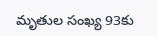మృతుల సంఖ్య 93కు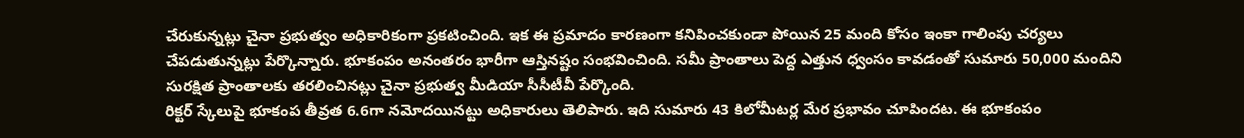చేరుకున్నట్లు చైనా ప్రభుత్వం అధికారికంగా ప్రకటించింది. ఇక ఈ ప్రమాదం కారణంగా కనిపించకుండా పోయిన 25 మంది కోసం ఇంకా గాలింపు చర్యలు చేపడుతున్నట్లు పేర్కొన్నారు. భూకంపం అనంతరం భారీగా ఆస్తినష్టం సంభవించింది. సమీ ప్రాంతాలు పెద్ద ఎత్తున ధ్వంసం కావడంతో సుమారు 50,000 మందిని సురక్షిత ప్రాంతాలకు తరలించినట్లు చైనా ప్రభుత్వ మీడియా సీసీటీవీ పేర్కొంది.
రిక్టర్ స్కేలుపై భూకంప తీవ్రత 6.6గా నమోదయినట్టు అధికారులు తెలిపారు. ఇది సుమారు 43 కిలోమీటర్ల మేర ప్రభావం చూపిందట. ఈ భూకంపం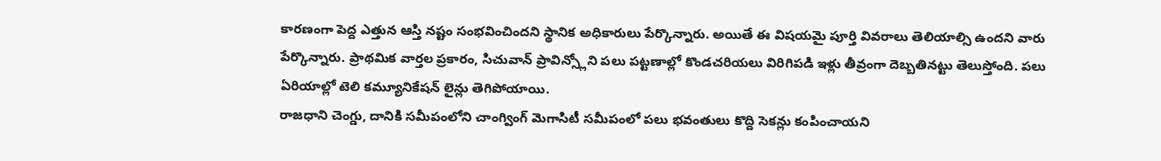కారణంగా పెద్ద ఎత్తున ఆస్తి నష్టం సంభవించిందని స్థానిక అధికారులు పేర్కొన్నారు. అయితే ఈ విషయమై పూర్తి వివరాలు తెలియాల్సి ఉందని వారు పేర్కొన్నారు. ప్రాథమిక వార్తల ప్రకారం, సిచువాన్ ప్రావిన్స్లోని పలు పట్టణాల్లో కొండచరియలు విరిగిపడి ఇళ్లు తీవ్రంగా దెబ్బతినట్టు తెలుస్తోంది. పలు ఏరియాల్లో టెలి కమ్యూనికేషన్ లైన్లు తెగిపోయాయి.
రాజధాని చెంగ్డు, దానికి సమీపంలోని చాంగ్వింగ్ మెగాసిటీ సమీపంలో పలు భవంతులు కొద్ది సెకన్లు కంపించాయని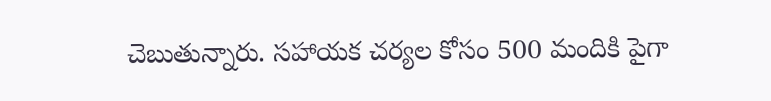చెబుతున్నారు. సహాయక చర్యల కోసం 500 మందికి పైగా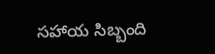సహాయ సిబ్బంది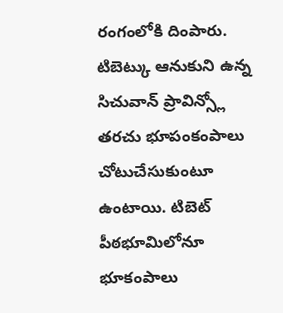రంగంలోకి దింపారు. టిబెట్కు ఆనుకుని ఉన్న సిచువాన్ ప్రావిన్స్లో తరచు భూపంకంపాలు చోటుచేసుకుంటూ ఉంటాయి. టిబెట్ పీఠభూమిలోనూ భూకంపాలు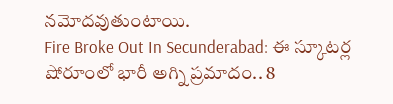నమోదవుతుంటాయి.
Fire Broke Out In Secunderabad: ఈ స్కూటర్ల షోరూంలో భారీ అగ్ని ప్రమాదం.. 8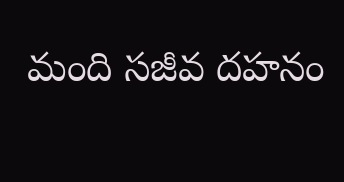మంది సజీవ దహనం